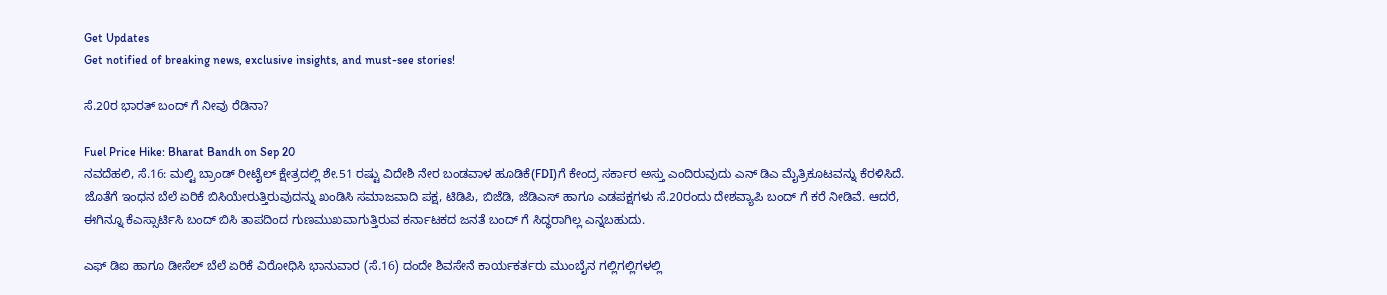Get Updates
Get notified of breaking news, exclusive insights, and must-see stories!

ಸೆ.20ರ ಭಾರತ್ ಬಂದ್ ಗೆ ನೀವು ರೆಡಿನಾ?

Fuel Price Hike: Bharat Bandh on Sep 20
ನವದೆಹಲಿ, ಸೆ.16: ಮಲ್ಟಿ ಬ್ರಾಂಡ್ ರೀಟೈಲ್ ಕ್ಷೇತ್ರದಲ್ಲಿ ಶೇ.51 ರಷ್ಟು ವಿದೇಶಿ ನೇರ ಬಂಡವಾಳ ಹೂಡಿಕೆ(FDI)ಗೆ ಕೇಂದ್ರ ಸರ್ಕಾರ ಅಸ್ತು ಎಂದಿರುವುದು ಎನ್ ಡಿಎ ಮೈತ್ರಿಕೂಟವನ್ನು ಕೆರಳಿಸಿದೆ. ಜೊತೆಗೆ ಇಂಧನ ಬೆಲೆ ಏರಿಕೆ ಬಿಸಿಯೇರುತ್ತಿರುವುದನ್ನು ಖಂಡಿಸಿ ಸಮಾಜವಾದಿ ಪಕ್ಷ, ಟಿಡಿಪಿ, ಬಿಜೆಡಿ, ಜೆಡಿಎಸ್ ಹಾಗೂ ಎಡಪಕ್ಷಗಳು ಸೆ.20ರಂದು ದೇಶವ್ಯಾಪಿ ಬಂದ್ ಗೆ ಕರೆ ನೀಡಿವೆ. ಆದರೆ, ಈಗಿನ್ನೂ ಕೆಎಸ್ಸಾರ್ಟಿಸಿ ಬಂದ್ ಬಿಸಿ ತಾಪದಿಂದ ಗುಣಮುಖವಾಗುತ್ತಿರುವ ಕರ್ನಾಟಕದ ಜನತೆ ಬಂದ್ ಗೆ ಸಿದ್ಧರಾಗಿಲ್ಲ ಎನ್ನಬಹುದು.

ಎಫ್ ಡಿಐ ಹಾಗೂ ಡೀಸೆಲ್ ಬೆಲೆ ಏರಿಕೆ ವಿರೋಧಿಸಿ ಭಾನುವಾರ (ಸೆ.16) ದಂದೇ ಶಿವಸೇನೆ ಕಾರ್ಯಕರ್ತರು ಮುಂಬೈನ ಗಲ್ಲಿಗಲ್ಲಿಗಳಲ್ಲಿ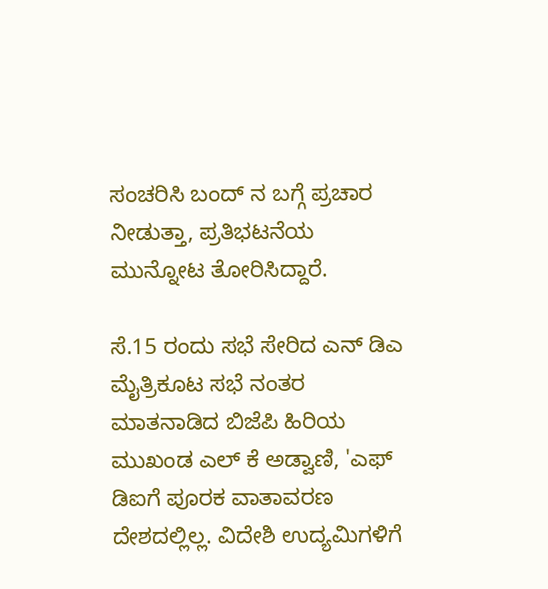ಸಂಚರಿಸಿ ಬಂದ್ ನ ಬಗ್ಗೆ ಪ್ರಚಾರ ನೀಡುತ್ತಾ, ಪ್ರತಿಭಟನೆಯ ಮುನ್ನೋಟ ತೋರಿಸಿದ್ದಾರೆ.

ಸೆ.15 ರಂದು ಸಭೆ ಸೇರಿದ ಎನ್ ಡಿಎ ಮೈತ್ರಿಕೂಟ ಸಭೆ ನಂತರ ಮಾತನಾಡಿದ ಬಿಜೆಪಿ ಹಿರಿಯ ಮುಖಂಡ ಎಲ್ ಕೆ ಅಡ್ವಾಣಿ, 'ಎಫ್ ಡಿಐಗೆ ಪೂರಕ ವಾತಾವರಣ ದೇಶದಲ್ಲಿಲ್ಲ. ವಿದೇಶಿ ಉದ್ಯಮಿಗಳಿಗೆ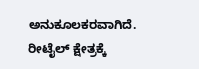ಅನುಕೂಲಕರವಾಗಿದೆ. ರೀಟೈಲ್ ಕ್ಷೇತ್ರಕ್ಕೆ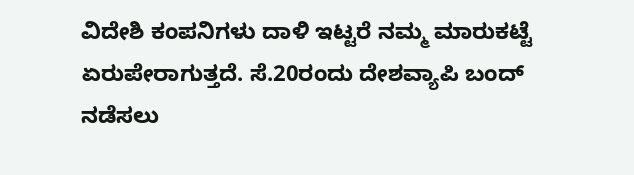ವಿದೇಶಿ ಕಂಪನಿಗಳು ದಾಳಿ ಇಟ್ಟರೆ ನಮ್ಮ ಮಾರುಕಟ್ಟೆ ಏರುಪೇರಾಗುತ್ತದೆ. ಸೆ.20ರಂದು ದೇಶವ್ಯಾಪಿ ಬಂದ್ ನಡೆಸಲು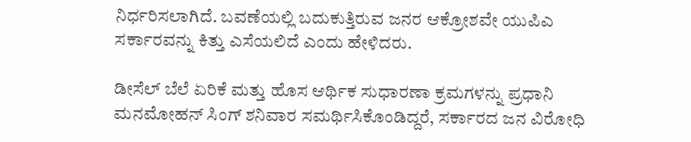ನಿರ್ಧರಿಸಲಾಗಿದೆ. ಬವಣೆಯಲ್ಲಿ ಬದುಕುತ್ತಿರುವ ಜನರ ಆಕ್ರೋಶವೇ ಯುಪಿಎ ಸರ್ಕಾರವನ್ನು ಕಿತ್ತು ಎಸೆಯಲಿದೆ ಎಂದು ಹೇಳಿದರು.

ಡೀಸೆಲ್ ಬೆಲೆ ಏರಿಕೆ ಮತ್ತು ಹೊಸ ಆರ್ಥಿಕ ಸುಧಾರಣಾ ಕ್ರಮಗಳನ್ನು ಪ್ರಧಾನಿ ಮನಮೋಹನ್ ಸಿಂಗ್ ಶನಿವಾರ ಸಮರ್ಥಿಸಿಕೊಂಡಿದ್ದರೆ, ಸರ್ಕಾರದ ಜನ ವಿರೋಧಿ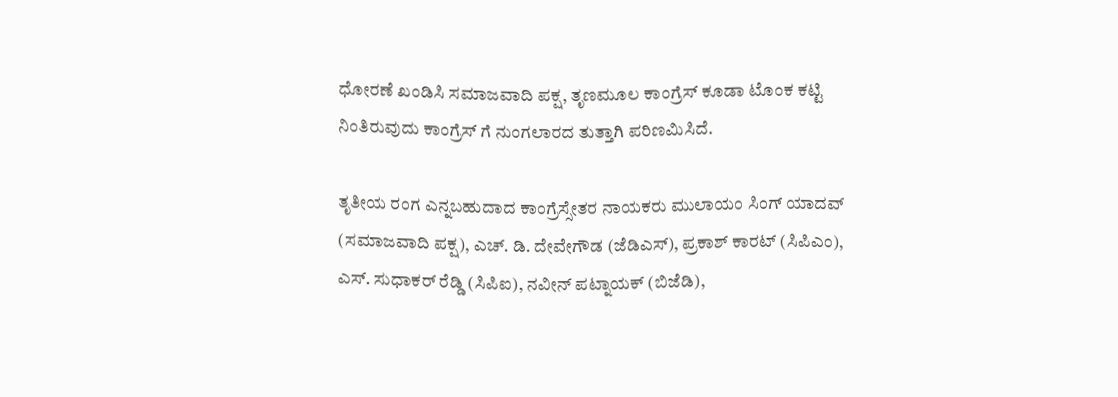ಧೋರಣೆ ಖಂಡಿಸಿ ಸಮಾಜವಾದಿ ಪಕ್ಷ, ತೃಣಮೂಲ ಕಾಂಗ್ರೆಸ್ ಕೂಡಾ ಟೊಂಕ ಕಟ್ಟಿ ನಿಂತಿರುವುದು ಕಾಂಗ್ರೆಸ್ ಗೆ ನುಂಗಲಾರದ ತುತ್ತಾಗಿ ಪರಿಣಮಿಸಿದೆ.

ತೃತೀಯ ರಂಗ ಎನ್ನಬಹುದಾದ ಕಾಂಗ್ರೆಸ್ಸೇತರ ನಾಯಕರು ಮುಲಾಯಂ ಸಿಂಗ್ ಯಾದವ್ (ಸಮಾಜವಾದಿ ಪಕ್ಷ), ಎಚ್. ಡಿ. ದೇವೇಗೌಡ (ಜೆಡಿಎಸ್), ಪ್ರಕಾಶ್ ಕಾರಟ್ (ಸಿಪಿಎಂ), ಎಸ್. ಸುಧಾಕರ್ ರೆಡ್ಡಿ (ಸಿಪಿಐ), ನವೀನ್ ಪಟ್ನಾಯಕ್ (ಬಿಜೆಡಿ),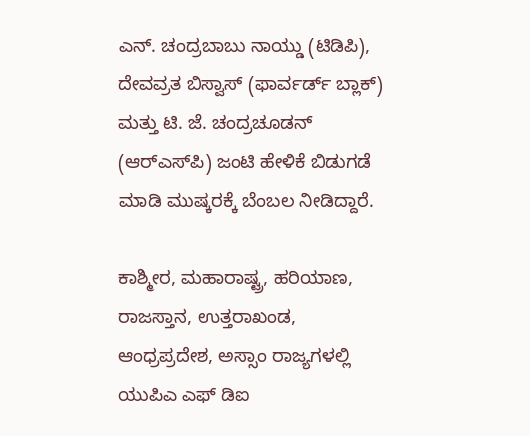ಎನ್. ಚಂದ್ರಬಾಬು ನಾಯ್ಡು (ಟಿಡಿಪಿ), ದೇವವ್ರತ ಬಿಸ್ವಾಸ್ (ಫಾರ್ವರ್ಡ್ ಬ್ಲಾಕ್) ಮತ್ತು ಟಿ. ಜೆ. ಚಂದ್ರಚೂಡನ್ (ಆರ್‌ಎಸ್‌ಪಿ) ಜಂಟಿ ಹೇಳಿಕೆ ಬಿಡುಗಡೆ ಮಾಡಿ ಮುಷ್ಕರಕ್ಕೆ ಬೆಂಬಲ ನೀಡಿದ್ದಾರೆ.

ಕಾಶ್ಮೀರ, ಮಹಾರಾಷ್ಟ್ರ, ಹರಿಯಾಣ, ರಾಜಸ್ತಾನ, ಉತ್ತರಾಖಂಡ, ಆಂಧ್ರಪ್ರದೇಶ, ಅಸ್ಸಾಂ ರಾಜ್ಯಗಳಲ್ಲಿ ಯುಪಿಎ ಎಫ್ ಡಿಐ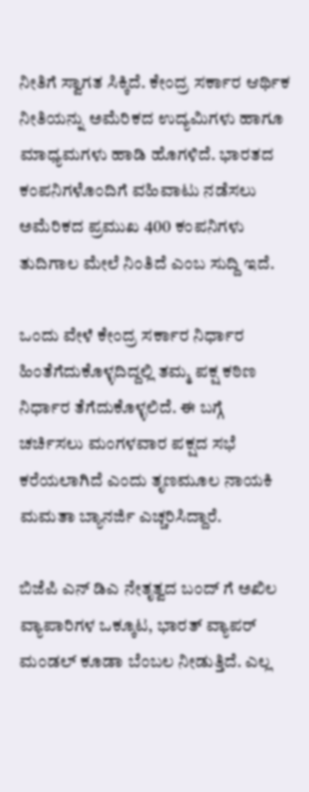ನೀತಿಗೆ ಸ್ವಾಗತ ಸಿಕ್ಕಿದೆ. ಕೇಂದ್ರ ಸರ್ಕಾರ ಆರ್ಥಿಕ ನೀತಿಯನ್ನು ಅಮೆರಿಕದ ಉದ್ಯಮಿಗಳು ಹಾಗೂ ಮಾಧ್ಯಮಗಳು ಹಾಡಿ ಹೊಗಳಿದೆ. ಭಾರತದ ಕಂಪನಿಗಳೊಂದಿಗೆ ವಹಿವಾಟು ನಡೆಸಲು ಅಮೆರಿಕದ ಪ್ರಮುಖ 400 ಕಂಪನಿಗಳು ತುದಿಗಾಲ ಮೇಲೆ ನಿಂತಿದೆ ಎಂಬ ಸುದ್ದಿ ಇದೆ.

ಒಂದು ವೇಳೆ ಕೇಂದ್ರ ಸರ್ಕಾರ ನಿರ್ಧಾರ ಹಿಂತೆಗೆದುಕೊಳ್ಳದಿದ್ದಲ್ಲಿ ತಮ್ಮ ಪಕ್ಷ ಕಠಿಣ ನಿರ್ಧಾರ ತೆಗೆದುಕೊಳ್ಳಲಿದೆ. ಈ ಬಗ್ಗೆ ಚರ್ಚಿಸಲು ಮಂಗಳವಾರ ಪಕ್ಷದ ಸಭೆ ಕರೆಯಲಾಗಿದೆ ಎಂದು ತೃಣಮೂಲ ನಾಯಕಿ ಮಮತಾ ಬ್ಯಾನರ್ಜಿ ಎಚ್ಚರಿಸಿದ್ದಾರೆ.

ಬಿಜೆಪಿ ಎನ್ ಡಿಎ ನೇತೃತ್ವದ ಬಂದ್ ಗೆ ಅಖಿಲ ವ್ಯಾಪಾರಿಗಳ ಒಕ್ಕೂಟ, ಭಾರತ್ ವ್ಯಾಪರ್ ಮಂಡಲ್ ಕೂಡಾ ಬೆಂಬಲ ನೀಡುತ್ತಿದೆ. ಎಲ್ಲ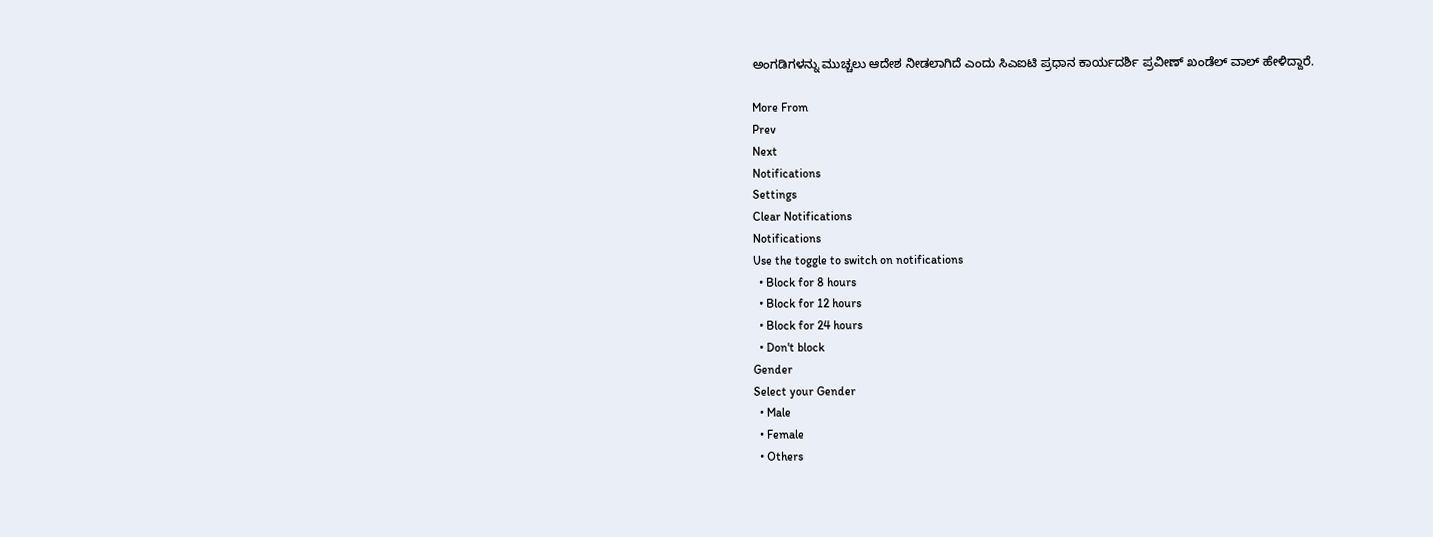ಅಂಗಡಿಗಳನ್ನು ಮುಚ್ಚಲು ಆದೇಶ ನೀಡಲಾಗಿದೆ ಎಂದು ಸಿಎಐಟಿ ಪ್ರಧಾನ ಕಾರ್ಯದರ್ಶಿ ಪ್ರವೀಣ್ ಖಂಡೆಲ್ ವಾಲ್ ಹೇಳಿದ್ದಾರೆ.

More From
Prev
Next
Notifications
Settings
Clear Notifications
Notifications
Use the toggle to switch on notifications
  • Block for 8 hours
  • Block for 12 hours
  • Block for 24 hours
  • Don't block
Gender
Select your Gender
  • Male
  • Female
  • Others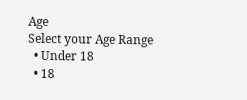Age
Select your Age Range
  • Under 18
  • 18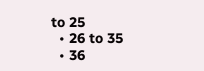to 25
  • 26 to 35
  • 36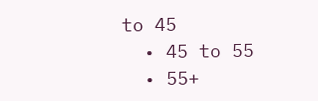to 45
  • 45 to 55
  • 55+